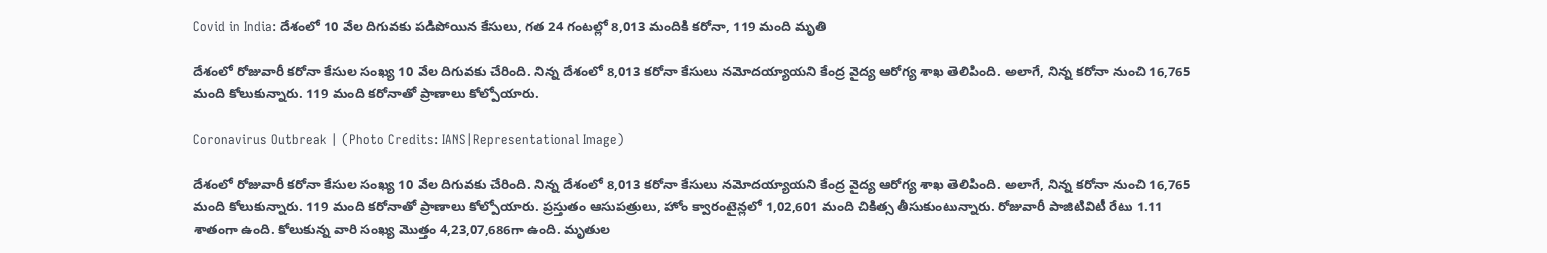Covid in India: దేశంలో 10 వేల దిగువకు పడిపోయిన కేసులు, గత 24 గంటల్లో 8,013 మందికి కరోనా, 119 మంది మృతి

దేశంలో రోజువారీ క‌రోనా కేసుల సంఖ్య 10 వేల దిగువ‌కు చేరింది. నిన్న దేశంలో 8,013 కరోనా కేసులు న‌మోద‌య్యాయ‌ని కేంద్ర వైద్య ఆరోగ్య శాఖ తెలిపింది. అలాగే, నిన్న క‌రోనా నుంచి 16,765 మంది కోలుకున్నారు. 119 మంది క‌రోనాతో ప్రాణాలు కోల్పోయారు.

Coronavirus Outbreak | (Photo Credits: IANS|Representational Image)

దేశంలో రోజువారీ క‌రోనా కేసుల సంఖ్య 10 వేల దిగువ‌కు చేరింది. నిన్న దేశంలో 8,013 కరోనా కేసులు న‌మోద‌య్యాయ‌ని కేంద్ర వైద్య ఆరోగ్య శాఖ తెలిపింది. అలాగే, నిన్న క‌రోనా నుంచి 16,765 మంది కోలుకున్నారు. 119 మంది క‌రోనాతో ప్రాణాలు కోల్పోయారు. ప్ర‌స్తుతం ఆసుప‌త్రులు, హోం క్వారంటైన్ల‌లో 1,02,601 మంది చికిత్స తీసుకుంటున్నారు. రోజువారీ పాజిటివిటీ రేటు 1.11 శాతంగా ఉంది. కోలుకున్న వారి సంఖ్య మొత్తం 4,23,07,686గా ఉంది. మృతుల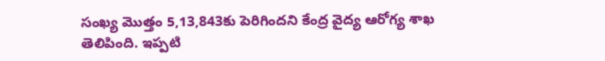సంఖ్య మొత్తం 5,13,843కు పెరిగింద‌ని కేంద్ర వైద్య ఆరోగ్య శాఖ తెలిపింది. ఇప్ప‌టి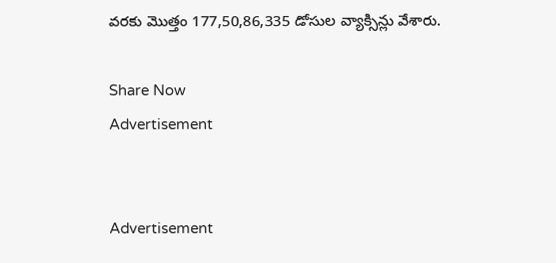వ‌ర‌కు మొత్తం 177,50,86,335 డోసుల‌ వ్యాక్సిన్లు వేశారు.

Share Now
Advertisement


Advertisement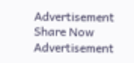Advertisement
Share Now
Advertisement